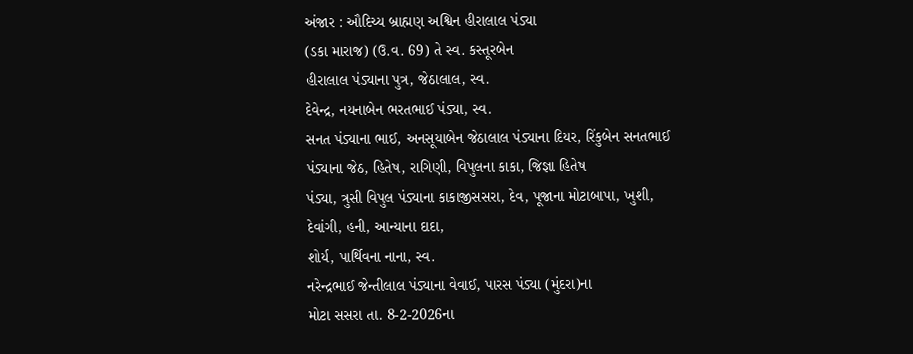અંજાર : ઔદિચ્ય બ્રાહ્મણ અશ્વિન હીરાલાલ પંડ્યા
(ડકા મારાજ) (ઉ.વ. 69) તે સ્વ. કસ્તૂરબેન
હીરાલાલ પંડ્યાના પુત્ર, જેઠાલાલ, સ્વ.
દેવેન્દ્ર, નયનાબેન ભરતભાઈ પંડ્યા, સ્વ.
સનત પંડ્યાના ભાઈ, અનસૂયાબેન જેઠાલાલ પંડ્યાના દિયર, રિંકુબેન સનતભાઈ પંડ્યાના જેઠ, હિતેષ, રાગિણી, વિપુલના કાકા, જિજ્ઞા હિતેષ
પંડ્યા, ત્રુસી વિપુલ પંડ્યાના કાકાજીસસરા, દેવ, પૂજાના મોટાબાપા, ખુશી,
દેવાંગી, હની, આન્યાના દાદા,
શોર્ય, પાર્થિવના નાના, સ્વ.
નરેન્દ્રભાઈ જેન્તીલાલ પંડ્યાના વેવાઈ, પારસ પંડ્યા (મુંદરા)ના
મોટા સસરા તા. 8-2-2026ના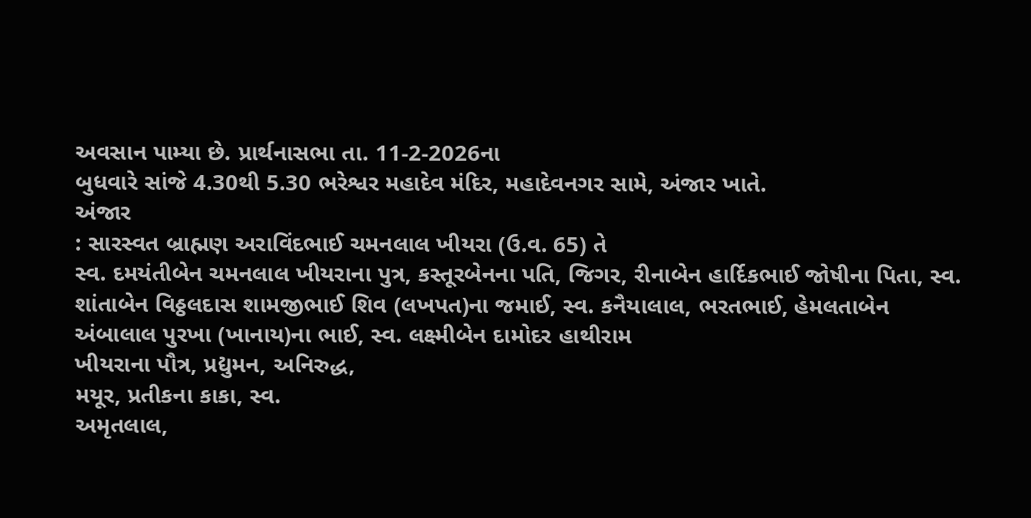અવસાન પામ્યા છે. પ્રાર્થનાસભા તા. 11-2-2026ના
બુધવારે સાંજે 4.30થી 5.30 ભરેશ્વર મહાદેવ મંદિર, મહાદેવનગર સામે, અંજાર ખાતે.
અંજાર
: સારસ્વત બ્રાહ્મણ અરાવિંદભાઈ ચમનલાલ ખીયરા (ઉ.વ. 65) તે
સ્વ. દમયંતીબેન ચમનલાલ ખીયરાના પુત્ર, કસ્તૂરબેનના પતિ, જિગર, રીનાબેન હાર્દિકભાઈ જોષીના પિતા, સ્વ. શાંતાબેન વિઠ્ઠલદાસ શામજીભાઈ શિવ (લખપત)ના જમાઈ, સ્વ. કનૈયાલાલ, ભરતભાઈ, હેમલતાબેન
અંબાલાલ પુરખા (ખાનાય)ના ભાઈ, સ્વ. લક્ષ્મીબેન દામોદર હાથીરામ
ખીયરાના પૌત્ર, પ્રદ્યુમન, અનિરુદ્ધ,
મયૂર, પ્રતીકના કાકા, સ્વ.
અમૃતલાલ,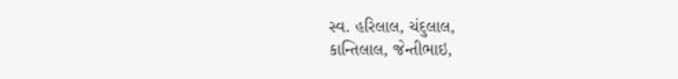સ્વ. હરિલાલ, ચંદુલાલ,
કાન્તિલાલ, જેન્તીભાઇ,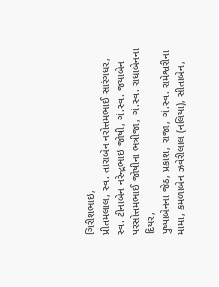ગિરીશભાઇ,
પ્રીતમલાલ, સ્વ. તારાબેન નરોત્તમભાઈ સારંગધર,
સ્વ. ટીનાબેન નરેન્દ્રભાઇ જોષી, ગં.સ્વ. જયાબેન
પરસોત્તમભાઈ જોષીના ભત્રીજા, ગં.સ્વ. રાધાબેનના દિયર,
પુષ્પાબેનના જેઠ, પ્રકાશ, રાજા, ગં.સ્વ. રામેશ્વરીના
મામા, કમળાબેન ઝવેરીલાલ (નલિયા), સીતાબેન,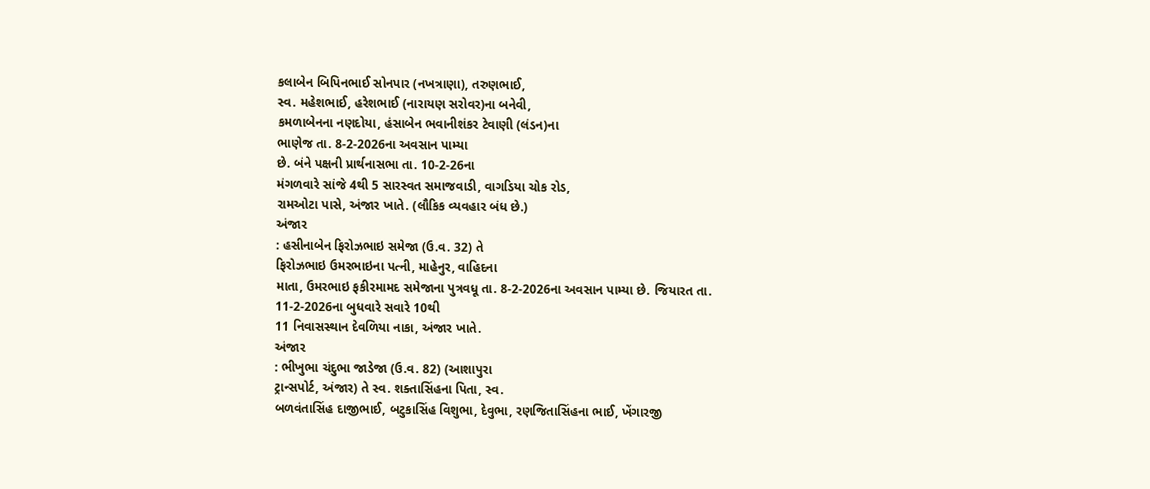કલાબેન બિપિનભાઈ સોનપાર (નખત્રાણા), તરુણભાઈ,
સ્વ. મહેશભાઈ, હરેશભાઈ (નારાયણ સરોવર)ના બનેવી,
કમળાબેનના નણદોયા, હંસાબેન ભવાનીશંકર ટેવાણી (લંડન)ના
ભાણેજ તા. 8-2-2026ના અવસાન પામ્યા
છે. બંને પક્ષની પ્રાર્થનાસભા તા. 10-2-26ના
મંગળવારે સાંજે 4થી 5 સારસ્વત સમાજવાડી, વાગડિયા ચોક રોડ,
રામઓટા પાસે, અંજાર ખાતે. (લૌકિક વ્યવહાર બંધ છે.)
અંજાર
: હસીનાબેન ફિરોઝભાઇ સમેજા (ઉ.વ. 32) તે
ફિરોઝભાઇ ઉમરભાઇના પત્ની, માહેનુર, વાહિદના
માતા, ઉમરભાઇ ફકીરમામદ સમેજાના પુત્રવધૂ તા. 8-2-2026ના અવસાન પામ્યા છે. જિયારત તા. 11-2-2026ના બુધવારે સવારે 10થી
11 નિવાસસ્થાન દેવળિયા નાકા, અંજાર ખાતે.
અંજાર
: ભીખુભા ચંદુભા જાડેજા (ઉ.વ. 82) (આશાપુરા
ટ્રાન્સપોર્ટ, અંજાર) તે સ્વ. શક્તાસિંહના પિતા, સ્વ.
બળવંતાસિંહ દાજીભાઈ, બટુકાસિંહ વિશુભા, દેવુભા, રણજિતાસિંહના ભાઈ, ખેંગારજી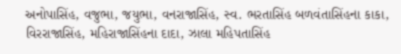અનોપાસિંહ, વજુભા, જયુભા, વનરાજાસિંહ, સ્વ. ભરતાસિંહ બળવંતાસિંહના કાકા,
વિરરાજાસિંહ, મહિરાજાસિંહના દાદા, ઝાલા મહિપતાસિંહ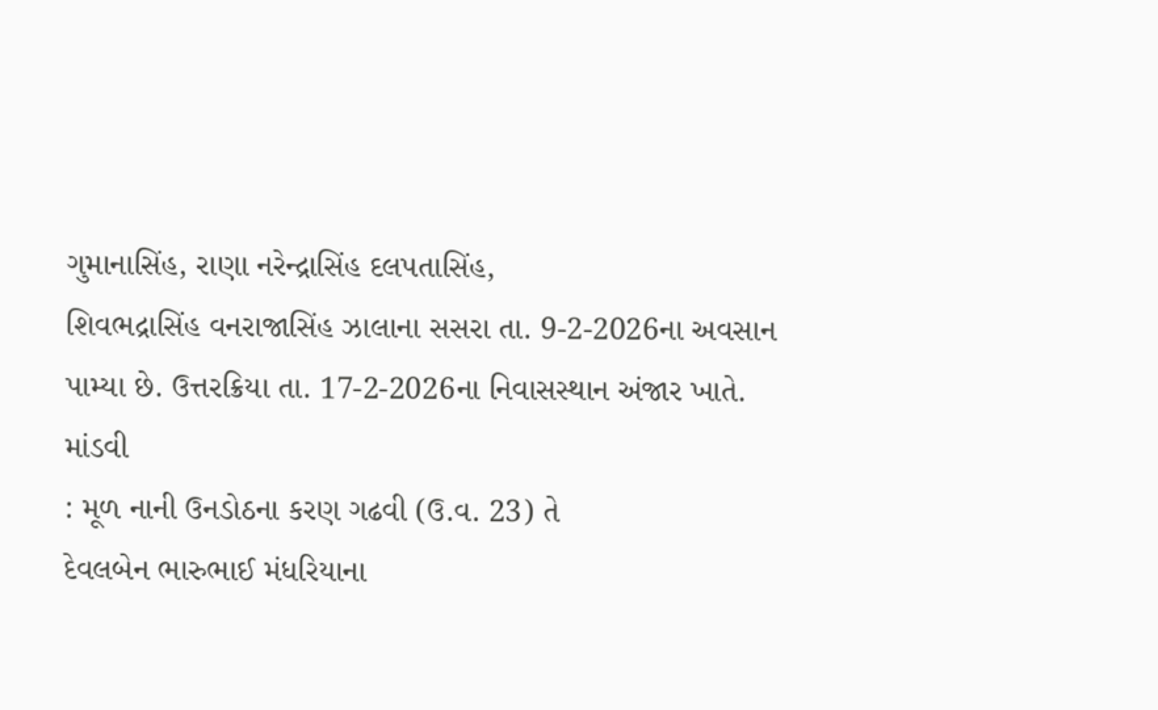ગુમાનાસિંહ, રાણા નરેન્દ્રાસિંહ દલપતાસિંહ,
શિવભદ્રાસિંહ વનરાજાસિંહ ઝાલાના સસરા તા. 9-2-2026ના અવસાન પામ્યા છે. ઉત્તરક્રિયા તા. 17-2-2026ના નિવાસસ્થાન અંજાર ખાતે.
માંડવી
: મૂળ નાની ઉનડોઠના કરણ ગઢવી (ઉ.વ. 23) તે
દેવલબેન ભારુભાઈ મંધરિયાના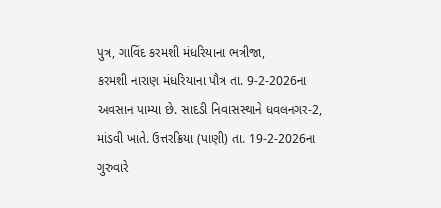પુત્ર, ગાવિંદ કરમશી મંધરિયાના ભત્રીજા,
કરમશી નારાણ મંધરિયાના પૌત્ર તા. 9-2-2026ના અવસાન પામ્યા છે. સાદડી નિવાસસ્થાને ધવલનગર-2, માંડવી ખાતે. ઉત્તરક્રિયા (પાણી) તા. 19-2-2026ના ગુરુવારે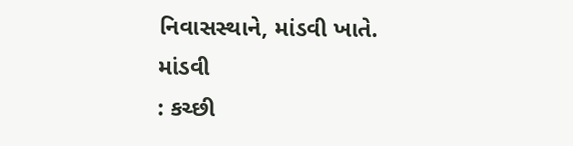નિવાસસ્થાને, માંડવી ખાતે.
માંડવી
: કચ્છી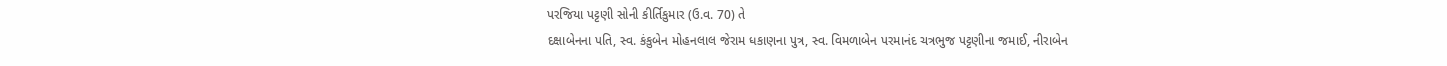પરજિયા પટ્ટણી સોની કીર્તિકુમાર (ઉ.વ. 70) તે
દક્ષાબેનના પતિ, સ્વ. કંકુબેન મોહનલાલ જેરામ ધકાણના પુત્ર, સ્વ. વિમળાબેન પરમાનંદ ચત્રભુજ પટ્ટણીના જમાઈ, નીરાબેન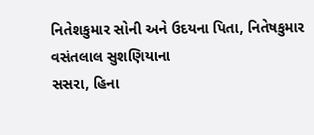નિતેશકુમાર સોની અને ઉદયના પિતા, નિતેષકુમાર વસંતલાલ સુશણિયાના
સસરા, હિના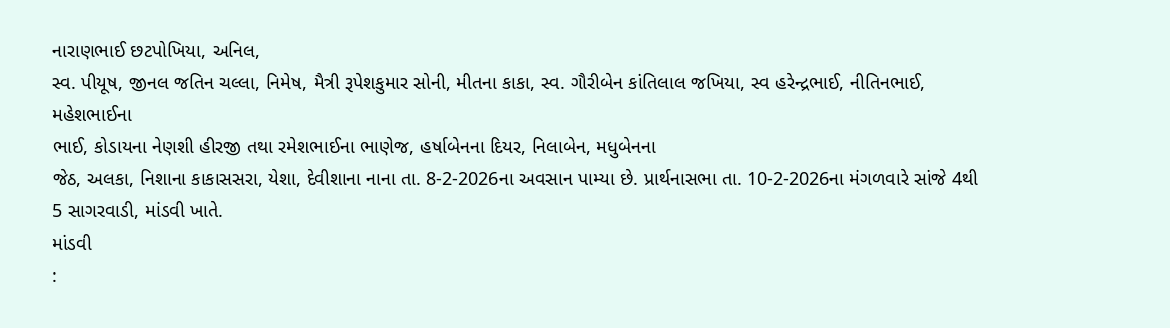નારાણભાઈ છટપોખિયા, અનિલ,
સ્વ. પીયૂષ, જીનલ જતિન ચલ્લા, નિમેષ, મૈત્રી રૂપેશકુમાર સોની, મીતના કાકા, સ્વ. ગૌરીબેન કાંતિલાલ જખિયા, સ્વ હરેન્દ્રભાઈ, નીતિનભાઈ, મહેશભાઈના
ભાઈ, કોડાયના નેણશી હીરજી તથા રમેશભાઈના ભાણેજ, હર્ષાબેનના દિયર, નિલાબેન, મધુબેનના
જેઠ, અલકા, નિશાના કાકાસસરા, યેશા, દેવીશાના નાના તા. 8-2-2026ના અવસાન પામ્યા છે. પ્રાર્થનાસભા તા. 10-2-2026ના મંગળવારે સાંજે 4થી
5 સાગરવાડી, માંડવી ખાતે.
માંડવી
: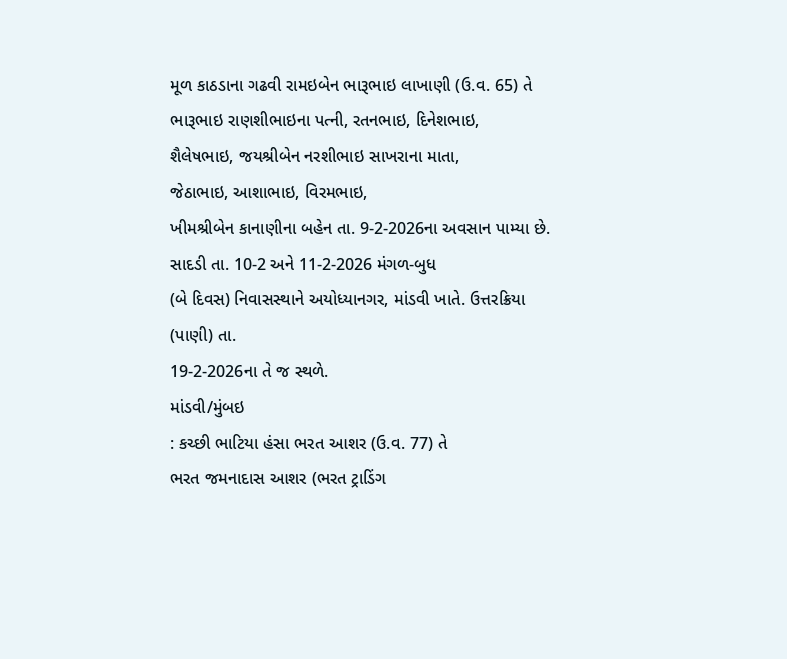મૂળ કાઠડાના ગઢવી રામઇબેન ભારૂભાઇ લાખાણી (ઉ.વ. 65) તે
ભારૂભાઇ રાણશીભાઇના પત્ની, રતનભાઇ, દિનેશભાઇ,
શૈલેષભાઇ, જયશ્રીબેન નરશીભાઇ સાખરાના માતા,
જેઠાભાઇ, આશાભાઇ, વિરમભાઇ,
ખીમશ્રીબેન કાનાણીના બહેન તા. 9-2-2026ના અવસાન પામ્યા છે. સાદડી તા. 10-2 અને 11-2-2026 મંગળ-બુધ
(બે દિવસ) નિવાસસ્થાને અયોધ્યાનગર, માંડવી ખાતે. ઉત્તરક્રિયા (પાણી) તા.
19-2-2026ના તે જ સ્થળે.
માંડવી/મુંબઇ
: કચ્છી ભાટિયા હંસા ભરત આશર (ઉ.વ. 77) તે
ભરત જમનાદાસ આશર (ભરત ટ્રાડિંગ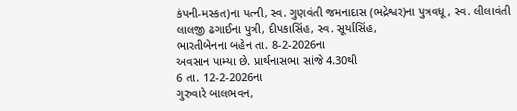કંપની-મસ્કત)ના પત્ની, સ્વ. ગુણવંતી જમનાદાસ (ભદ્રેશ્વર)ના પુત્રવધૂ, સ્વ. લીલાવંતી
લાલજી ઢગાઈના પુત્રી, દીપકાસિંહ, સ્વ. સૂર્યાસિંહ,
ભારતીબેનના બહેન તા. 8-2-2026ના
અવસાન પામ્યા છે. પ્રાર્થનાસભા સાંજે 4.30થી
6 તા. 12-2-2026ના
ગુરુવારે બાલભવન,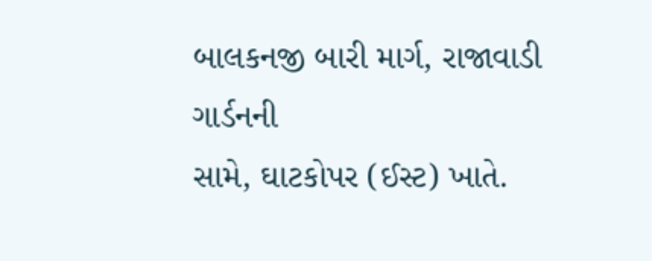બાલકનજી બારી માર્ગ, રાજાવાડી ગાર્ડનની
સામે, ઘાટકોપર (ઈસ્ટ) ખાતે.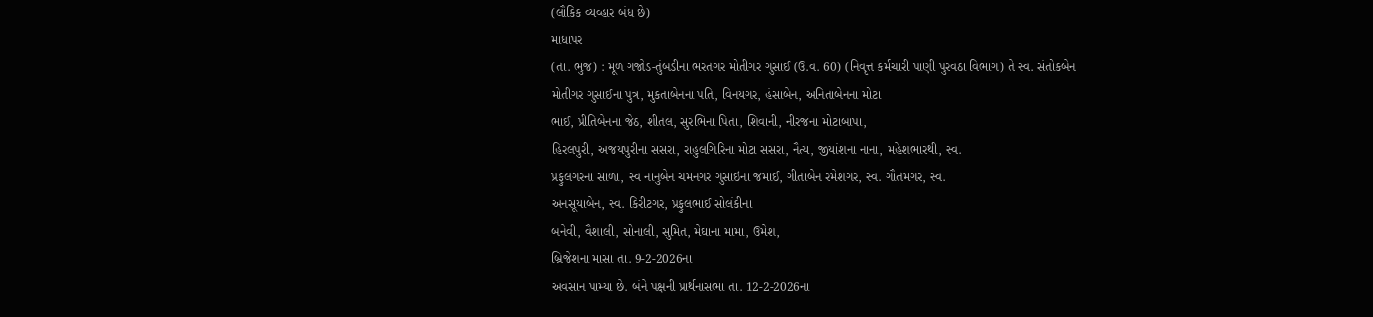(લૌકિક વ્યવ્હાર બંધ છે)
માધાપર
(તા. ભુજ) : મૂળ ગજોડ-તુંબડીના ભરતગર મોતીગર ગુસાઈ (ઉ.વ. 60) (નિવૃત્ત કર્મચારી પાણી પુરવઠા વિભાગ) તે સ્વ. સંતોકબેન
મોતીગર ગુસાઈના પુત્ર, મુકતાબેનના પતિ, વિનયગર, હંસાબેન, અનિતાબેનના મોટા
ભાઈ, પ્રીતિબેનના જેઠ, શીતલ, સુરભિના પિતા, શિવાની, નીરજના મોટાબાપા,
હિરલપુરી, અજયપુરીના સસરા, રાહુલગિરિના મોટા સસરા, નૈત્ય, જીયાંશના નાના, મહેશભારથી, સ્વ.
પ્રફુલગરના સાળા, સ્વ નાનુબેન ચમનગર ગુસાઇના જમાઈ, ગીતાબેન રમેશગર, સ્વ. ગૌતમગર, સ્વ.
અનસૂયાબેન, સ્વ. કિરીટગર, પ્રફુલભાઈ સોલંકીના
બનેવી, વૈશાલી, સોનાલી, સુમિત, મેઘાના મામા, ઉમેશ,
બ્રિજેશના માસા તા. 9-2-2026ના
અવસાન પામ્યા છે. બંને પક્ષની પ્રાર્થનાસભા તા. 12-2-2026ના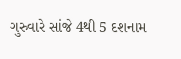ગુરુવારે સાંજે 4થી 5 દશનામ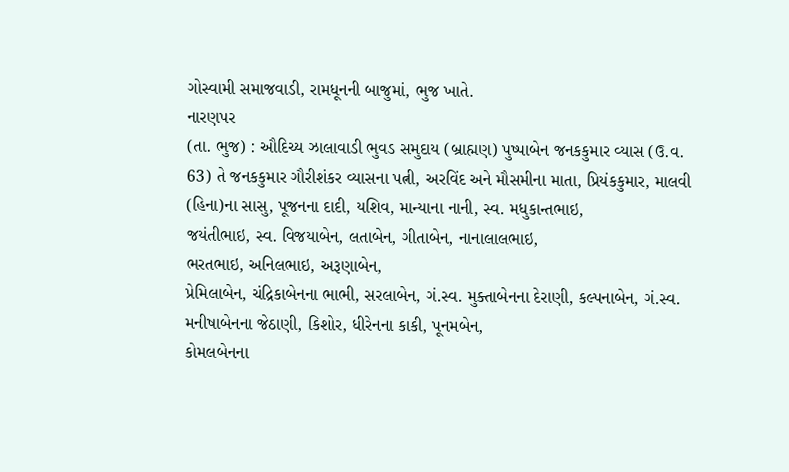ગોસ્વામી સમાજવાડી, રામધૂનની બાજુમાં, ભુજ ખાતે.
નારણપર
(તા. ભુજ) : ઔદિચ્ય ઝાલાવાડી ભુવડ સમુદાય (બ્રાહ્મણ) પુષ્પાબેન જનકકુમાર વ્યાસ (ઉ.વ.
63) તે જનકકુમાર ગૌરીશંકર વ્યાસના પત્ની, અરવિંદ અને મૌસમીના માતા, પ્રિયંકકુમાર, માલવી (હિના)ના સાસુ, પૂજનના દાદી, યશિવ, માન્યાના નાની, સ્વ. મધુકાન્તભાઇ,
જયંતીભાઇ, સ્વ. વિજયાબેન, લતાબેન, ગીતાબેન, નાનાલાલભાઇ,
ભરતભાઇ, અનિલભાઇ, અરૂણાબેન,
પ્રેમિલાબેન, ચંદ્રિકાબેનના ભાભી, સરલાબેન, ગં.સ્વ. મુક્તાબેનના દેરાણી, કલ્પનાબેન, ગં.સ્વ. મનીષાબેનના જેઠાણી, કિશોર, ધીરેનના કાકી, પૂનમબેન,
કોમલબેનના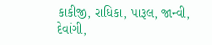કાકીજી, રાધિકા, પારૂલ, જાન્વી, દેવાંગી,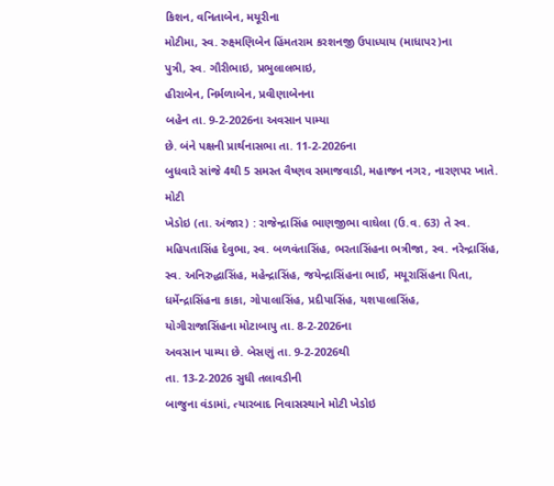કિશન, વનિતાબેન, મયૂરીના
મોટીમા, સ્વ. રુક્ષ્મણિબેન હિંમતરામ કરશનજી ઉપાધ્યાય (માધાપર)ના
પુત્રી, સ્વ. ગૌરીભાઇ, પ્રભુલાલભાઇ,
હીરાબેન, નિર્મળાબેન, પ્રવીણાબેનના
બહેન તા. 9-2-2026ના અવસાન પામ્યા
છે. બંને પક્ષની પ્રાર્થનાસભા તા. 11-2-2026ના
બુધવારે સાંજે 4થી 5 સમસ્ત વૈષ્ણવ સમાજવાડી, મહાજન નગર, નારણપર ખાતે.
મોટી
ખેડોઇ (તા. અંજાર) : રાજેન્દ્રાસિંહ ભાણજીભા વાઘેલા (ઉ.વ. 63) તે સ્વ. મહિપતાસિંહ દેવુભા, સ્વ. બળવંતાસિંહ, ભરતાસિંહના ભત્રીજા, સ્વ. નરેન્દ્રાસિંહ, સ્વ. અનિરુદ્ધાસિંહ, મહેન્દ્રાસિંહ, જયેન્દ્રાસિંહના ભાઈ, મયૂરાસિંહના પિતા, ધર્મેન્દ્રાસિંહના કાકા, ગોપાલાસિંહ, પ્રદીપાસિંહ, યશપાલાસિંહ,
યોગીરાજાસિંહના મોટાબાપુ તા. 8-2-2026ના
અવસાન પામ્યા છે. બેસણું તા. 9-2-2026થી
તા. 13-2-2026 સુધી તલાવડીની
બાજુના વંડામાં, ત્યારબાદ નિવાસસ્થાને મોટી ખેડોઇ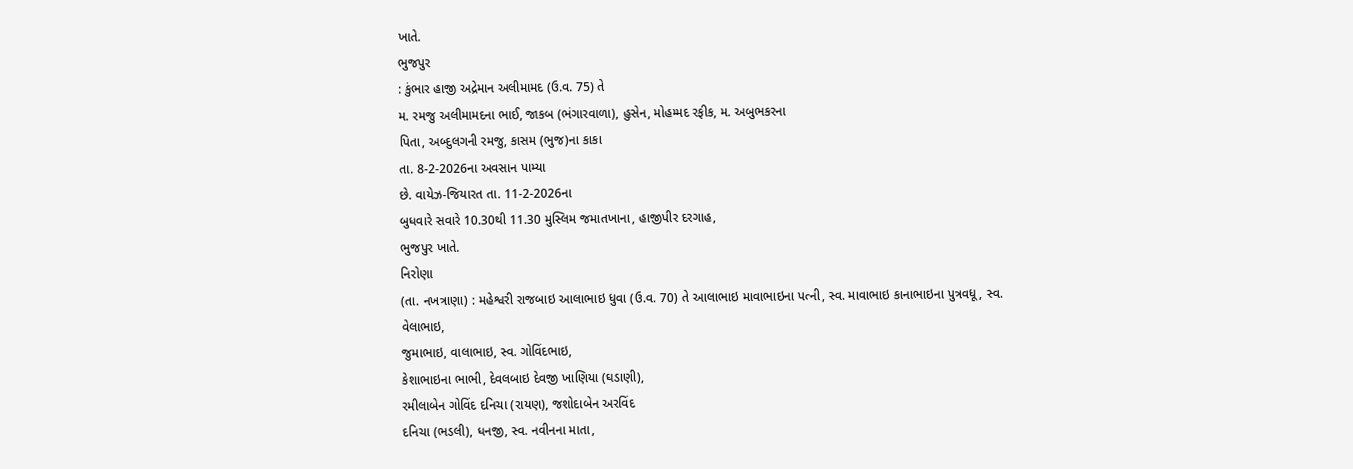ખાતે.
ભુજપુર
: કુંભાર હાજી અદ્રેમાન અલીમામદ (ઉ.વ. 75) તે
મ. રમજુ અલીમામદના ભાઈ, જાકબ (ભંગારવાળા), હુસેન, મોહમ્મદ રફીક, મ. અબુભકરના
પિતા, અબ્દુલગની રમજુ, કાસમ (ભુજ)ના કાકા
તા. 8-2-2026ના અવસાન પામ્યા
છે. વાયેઝ-જિયારત તા. 11-2-2026ના
બુધવારે સવારે 10.30થી 11.30 મુસ્લિમ જમાતખાના, હાજીપીર દરગાહ,
ભુજપુર ખાતે.
નિરોણા
(તા. નખત્રાણા) : મહેશ્વરી રાજબાઇ આલાભાઇ ધુવા (ઉ.વ. 70) તે આલાભાઇ માવાભાઇના પત્ની, સ્વ. માવાભાઇ કાનાભાઇના પુત્રવધૂ, સ્વ. વેલાભાઇ,
જુમાભાઇ, વાલાભાઇ, સ્વ. ગોવિંદભાઇ,
કેશાભાઇના ભાભી, દેવલબાઇ દેવજી ખાણિયા (ઘડાણી),
રમીલાબેન ગોવિંદ દનિચા (રાયણ), જશોદાબેન અરવિંદ
દનિચા (ભડલી), ધનજી, સ્વ. નવીનના માતા,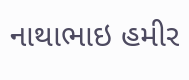નાથાભાઇ હમીર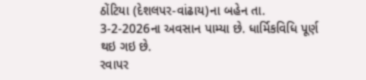ઠોંટિયા (દેશલપર-વાંઢાય)ના બહેન તા. 3-2-2026ના અવસાન પામ્યા છે. ધાર્મિકવિધિ પૂર્ણ થઇ ગઇ છે.
રવાપર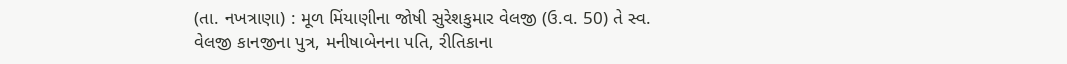(તા. નખત્રાણા) : મૂળ મિંયાણીના જોષી સુરેશકુમાર વેલજી (ઉ.વ. 50) તે સ્વ. વેલજી કાનજીના પુત્ર, મનીષાબેનના પતિ, રીતિકાના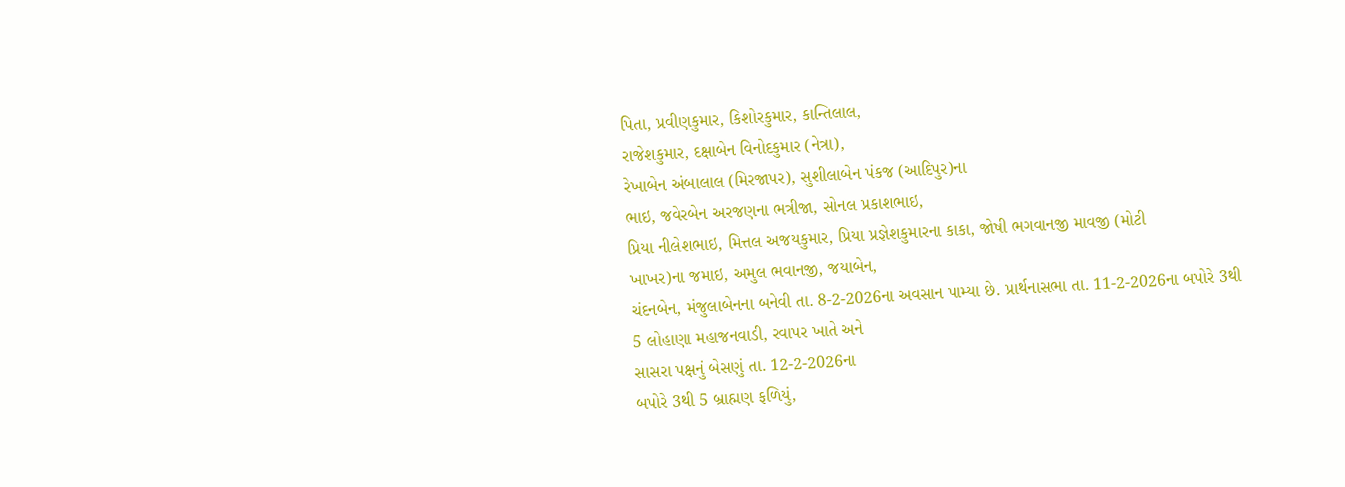પિતા, પ્રવીણકુમાર, કિશોરકુમાર, કાન્તિલાલ,
રાજેશકુમાર, દક્ષાબેન વિનોદકુમાર (નેત્રા),
રેખાબેન અંબાલાલ (મિરજાપર), સુશીલાબેન પંકજ (આદિપુર)ના
ભાઇ, જવેરબેન અરજણના ભત્રીજા, સોનલ પ્રકાશભાઇ,
પ્રિયા નીલેશભાઇ, મિત્તલ અજયકુમાર, પ્રિયા પ્રજ્ઞેશકુમારના કાકા, જોષી ભગવાનજી માવજી (મોટી
ખાખર)ના જમાઇ, અમુલ ભવાનજી, જયાબેન,
ચંદનબેન, મંજુલાબેનના બનેવી તા. 8-2-2026ના અવસાન પામ્યા છે. પ્રાર્થનાસભા તા. 11-2-2026ના બપોરે 3થી
5 લોહાણા મહાજનવાડી, રવાપર ખાતે અને
સાસરા પક્ષનું બેસણું તા. 12-2-2026ના
બપોરે 3થી 5 બ્રાહ્મણ ફળિયું,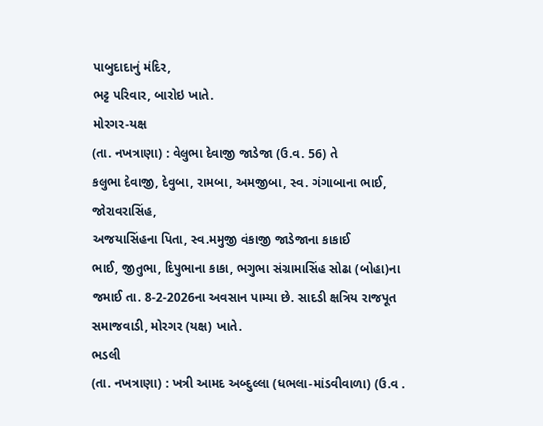પાબુદાદાનું મંદિર,
ભટ્ટ પરિવાર, બારોઇ ખાતે.
મોરગર-યક્ષ
(તા. નખત્રાણા) : વેલુભા દેવાજી જાડેજા (ઉ.વ. 56) તે
કલુભા દેવાજી, દેવુબા, રામબા, અમજીબા, સ્વ. ગંગાબાના ભાઈ, જોરાવરાસિંહ,
અજયાસિંહના પિતા, સ્વ.મમુજી વંકાજી જાડેજાના કાકાઈ
ભાઈ, જીતુભા, દિપુભાના કાકા, ભગુભા સંગ્રામાસિંહ સોઢા (બોહા)ના જમાઈ તા. 8-2-2026ના અવસાન પામ્યા છે. સાદડી ક્ષત્રિય રાજપૂત સમાજવાડી, મોરગર (યક્ષ) ખાતે.
ભડલી
(તા. નખત્રાણા) : ખત્રી આમદ અબ્દુલ્લા (ધભલા-માંડવીવાળા) (ઉ.વ .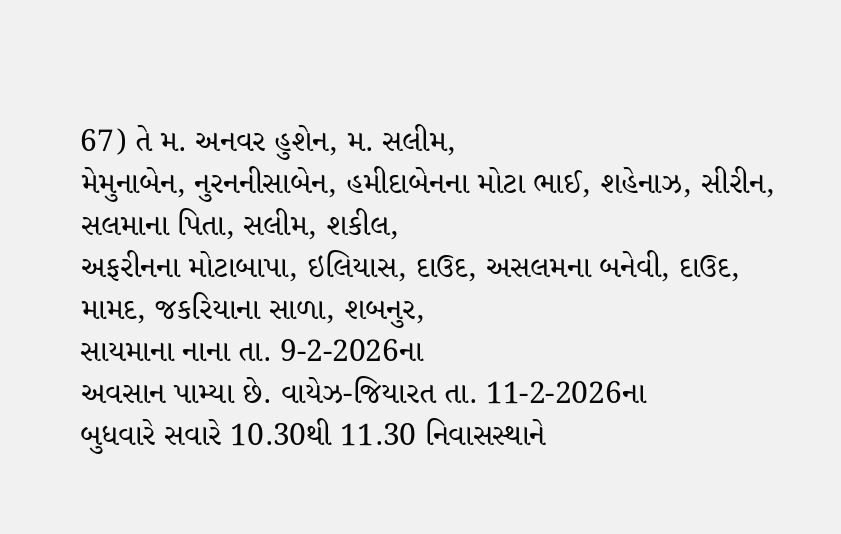67) તે મ. અનવર હુશેન, મ. સલીમ,
મેમુનાબેન, નુરનનીસાબેન, હમીદાબેનના મોટા ભાઈ, શહેનાઝ, સીરીન,
સલમાના પિતા, સલીમ, શકીલ,
અફરીનના મોટાબાપા, ઇલિયાસ, દાઉદ, અસલમના બનેવી, દાઉદ,
મામદ, જકરિયાના સાળા, શબનુર,
સાયમાના નાના તા. 9-2-2026ના
અવસાન પામ્યા છે. વાયેઝ-જિયારત તા. 11-2-2026ના
બુધવારે સવારે 10.30થી 11.30 નિવાસસ્થાને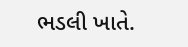ભડલી ખાતે.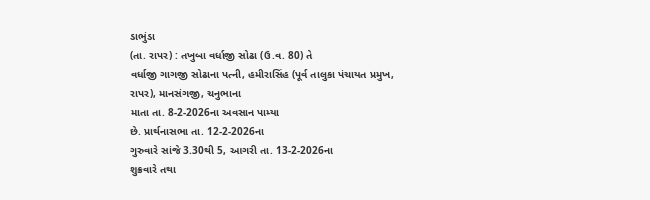ડાભુંડા
(તા. રાપર) : તખુબા વર્ધાજી સોઢા (ઉ.વ. 80) તે
વર્ધાજી ગાગજી સોઢાના પત્ની, હમીરાસિંહ (પૂર્વ તાલુકા પંચાયત પ્રમુખ,
રાપર), માનસંગજી, ચનુભાના
માતા તા. 8-2-2026ના અવસાન પામ્યા
છે. પ્રાર્થનાસભા તા. 12-2-2026ના
ગુરુવારે સાંજે 3.30થી 5, આગરી તા. 13-2-2026ના
શુક્રવારે તથા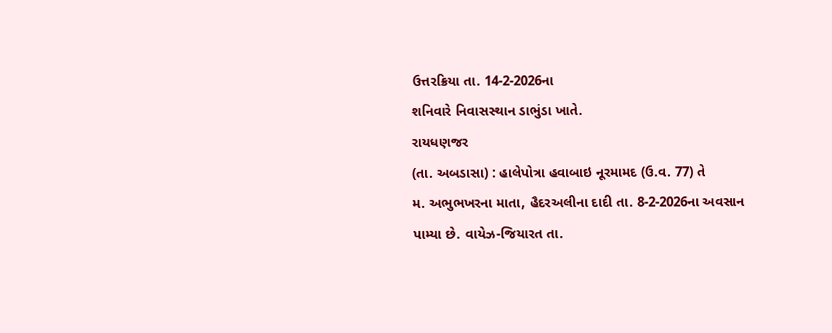ઉત્તરક્રિયા તા. 14-2-2026ના
શનિવારે નિવાસસ્થાન ડાભુંડા ખાતે.
રાયધણજર
(તા. અબડાસા) : હાલેપોત્રા હવાબાઇ નૂરમામદ (ઉ.વ. 77) તે
મ. અભુભખરના માતા, હૈદરઅલીના દાદી તા. 8-2-2026ના અવસાન પામ્યા છે. વાયેઝ-જિયારત તા.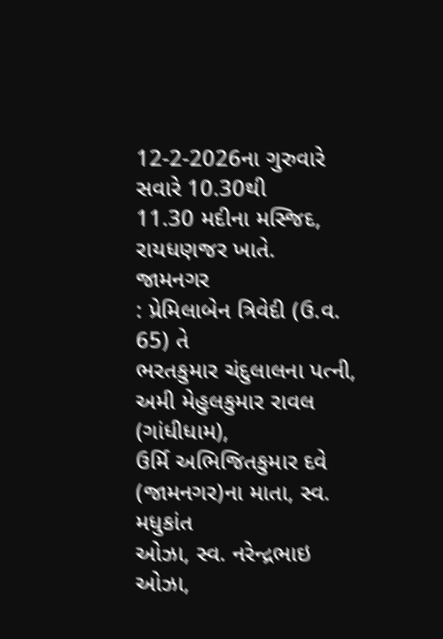12-2-2026ના ગુરુવારે સવારે 10.30થી
11.30 મદીના મસ્જિદ, રાયધણજર ખાતે.
જામનગર
: પ્રેમિલાબેન ત્રિવેદી (ઉ.વ. 65) તે
ભરતકુમાર ચંદુલાલના પત્ની, અમી મેહુલકુમાર રાવલ (ગાંધીધામ),
ઉર્મિ અભિજિતકુમાર દવે (જામનગર)ના માતા, સ્વ. મધુકાંત
ઓઝા, સ્વ. નરેન્દ્રભાઇ ઓઝા,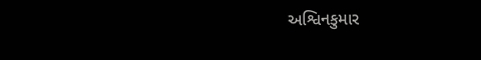અશ્વિનકુમાર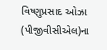વિષ્ણુપ્રસાદ ઓઝા (પીજીવીસીએલ)ના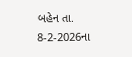બહેન તા. 8-2-2026ના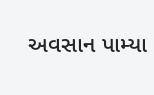અવસાન પામ્યા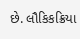છે. લૌકિકક્રિયા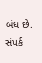બંધ છે. સંપર્ક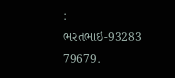: ભરતભાઇ-93283 79679.